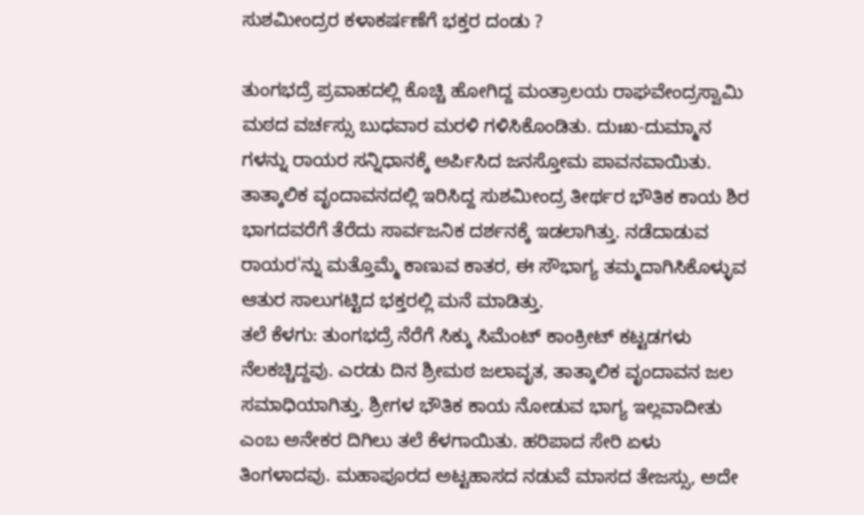ಸುಶಮೀಂದ್ರರ ಕಳಾಕರ್ಷಣೆಗೆ ಭಕ್ತರ ದಂಡು ?

ತುಂಗಭದ್ರೆ ಪ್ರವಾಹದಲ್ಲಿ ಕೊಚ್ಚಿ ಹೋಗಿದ್ದ ಮಂತ್ರಾಲಯ ರಾಘವೇಂದ್ರಸ್ವಾಮಿ ಮಠದ ವರ್ಚಸ್ಸು ಬುಧವಾರ ಮರಳಿ ಗಳಿಸಿಕೊಂಡಿತು. ದುಃಖ-ದುಮ್ಮಾನ ಗಳನ್ನು ರಾಯರ ಸನ್ನಿಧಾನಕ್ಕೆ ಅರ್ಪಿಸಿದ ಜನಸ್ತೋಮ ಪಾವನವಾಯಿತು. ತಾತ್ಕಾಲಿಕ ವೃಂದಾವನದಲ್ಲಿ ಇರಿಸಿದ್ದ ಸುಶಮೀಂದ್ರ ತೀರ್ಥರ ಭೌತಿಕ ಕಾಯ ಶಿರ ಭಾಗದವರೆಗೆ ತೆರೆದು ಸಾರ್ವಜನಿಕ ದರ್ಶನಕ್ಕೆ ಇಡಲಾಗಿತ್ತು. ನಡೆದಾಡುವ ರಾಯರ'ನ್ನು ಮತ್ತೊಮ್ಮೆ ಕಾಣುವ ಕಾತರ, ಈ ಸೌಭಾಗ್ಯ ತಮ್ಮದಾಗಿಸಿಕೊಳ್ಳುವ ಆತುರ ಸಾಲುಗಟ್ಟಿದ ಭಕ್ತರಲ್ಲಿ ಮನೆ ಮಾಡಿತ್ತು.
ತಲೆ ಕೆಳಗು: ತುಂಗಭದ್ರೆ ನೆರೆಗೆ ಸಿಕ್ಕು ಸಿಮೆಂಟ್ ಕಾಂಕ್ರೀಟ್ ಕಟ್ಟಡಗಳು ನೆಲಕಚ್ಚಿದ್ದವು. ಎರಡು ದಿನ ಶ್ರೀಮಠ ಜಲಾವೃತ, ತಾತ್ಕಾಲಿಕ ವೃಂದಾವನ ಜಲ ಸಮಾಧಿಯಾಗಿತ್ತು. ಶ್ರೀಗಳ ಭೌತಿಕ ಕಾಯ ನೋಡುವ ಭಾಗ್ಯ ಇಲ್ಲವಾದೀತು ಎಂಬ ಅನೇಕರ ದಿಗಿಲು ತಲೆ ಕೆಳಗಾಯಿತು. ಹರಿಪಾದ ಸೇರಿ ಏಳು ತಿಂಗಳಾದವು. ಮಹಾಪೂರದ ಅಟ್ಟಹಾಸದ ನಡುವೆ ಮಾಸದ ತೇಜಸ್ಸು, ಅದೇ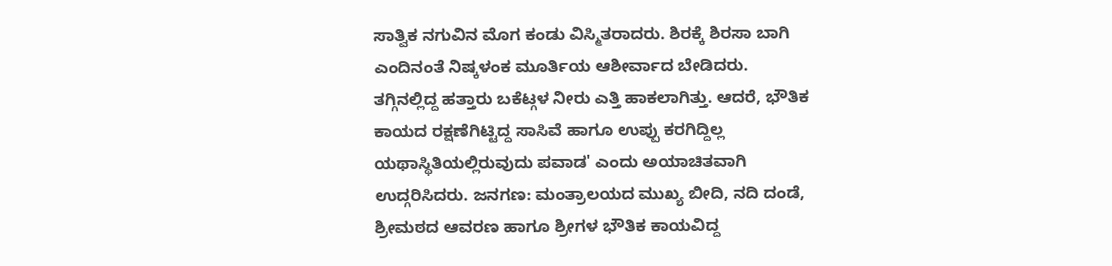ಸಾತ್ವಿಕ ನಗುವಿನ ಮೊಗ ಕಂಡು ವಿಸ್ಮಿತರಾದರು. ಶಿರಕ್ಕೆ ಶಿರಸಾ ಬಾಗಿ ಎಂದಿನಂತೆ ನಿಷ್ಕಳಂಕ ಮೂರ್ತಿಯ ಆಶೀರ್ವಾದ ಬೇಡಿದರು.
ತಗ್ಗಿನಲ್ಲಿದ್ದ ಹತ್ತಾರು ಬಕೆಟ್ಗಳ ನೀರು ಎತ್ತಿ ಹಾಕಲಾಗಿತ್ತು. ಆದರೆ, ಭೌತಿಕ ಕಾಯದ ರಕ್ಷಣೆಗಿಟ್ಟಿದ್ದ ಸಾಸಿವೆ ಹಾಗೂ ಉಪ್ಪು ಕರಗಿದ್ದಿಲ್ಲ ಯಥಾಸ್ಥಿತಿಯಲ್ಲಿರುವುದು ಪವಾಡ' ಎಂದು ಅಯಾಚಿತವಾಗಿ ಉದ್ಗರಿಸಿದರು. ಜನಗಣ: ಮಂತ್ರಾಲಯದ ಮುಖ್ಯ ಬೀದಿ, ನದಿ ದಂಡೆ, ಶ್ರೀಮಠದ ಆವರಣ ಹಾಗೂ ಶ್ರೀಗಳ ಭೌತಿಕ ಕಾಯವಿದ್ದ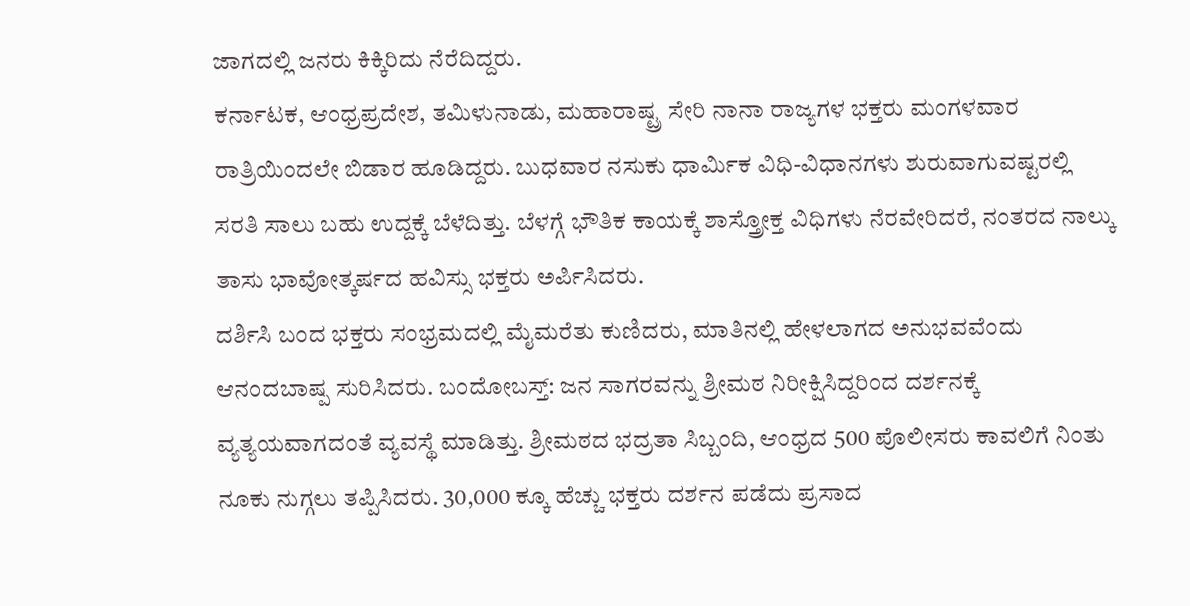ಜಾಗದಲ್ಲಿ ಜನರು ಕಿಕ್ಕಿರಿದು ನೆರೆದಿದ್ದರು.
ಕರ್ನಾಟಕ, ಆಂಧ್ರಪ್ರದೇಶ, ತಮಿಳುನಾಡು, ಮಹಾರಾಷ್ಟ್ರ ಸೇರಿ ನಾನಾ ರಾಜ್ಯಗಳ ಭಕ್ತರು ಮಂಗಳವಾರ ರಾತ್ರಿಯಿಂದಲೇ ಬಿಡಾರ ಹೂಡಿದ್ದರು. ಬುಧವಾರ ನಸುಕು ಧಾರ್ಮಿಕ ವಿಧಿ-ವಿಧಾನಗಳು ಶುರುವಾಗುವಷ್ಟರಲ್ಲಿ ಸರತಿ ಸಾಲು ಬಹು ಉದ್ದಕ್ಕೆ ಬೆಳೆದಿತ್ತು. ಬೆಳಗ್ಗೆ ಭೌತಿಕ ಕಾಯಕ್ಕೆ ಶಾಸ್ತ್ರೋಕ್ತ ವಿಧಿಗಳು ನೆರವೇರಿದರೆ, ನಂತರದ ನಾಲ್ಕು ತಾಸು ಭಾವೋತ್ಕರ್ಷದ ಹವಿಸ್ಸು ಭಕ್ತರು ಅರ್ಪಿಸಿದರು.
ದರ್ಶಿಸಿ ಬಂದ ಭಕ್ತರು ಸಂಭ್ರಮದಲ್ಲಿ ಮೈಮರೆತು ಕುಣಿದರು, ಮಾತಿನಲ್ಲಿ ಹೇಳಲಾಗದ ಅನುಭವವೆಂದು ಆನಂದಬಾಷ್ಪ ಸುರಿಸಿದರು. ಬಂದೋಬಸ್ತ್: ಜನ ಸಾಗರವನ್ನು ಶ್ರೀಮಠ ನಿರೀಕ್ಷಿಸಿದ್ದರಿಂದ ದರ್ಶನಕ್ಕೆ ವ್ಯತ್ಯಯವಾಗದಂತೆ ವ್ಯವಸ್ಥೆ ಮಾಡಿತ್ತು. ಶ್ರೀಮಠದ ಭದ್ರತಾ ಸಿಬ್ಬಂದಿ, ಆಂಧ್ರದ 500 ಪೊಲೀಸರು ಕಾವಲಿಗೆ ನಿಂತು ನೂಕು ನುಗ್ಗಲು ತಪ್ಪಿಸಿದರು. 30,000 ಕ್ಕೂ ಹೆಚ್ಚು ಭಕ್ತರು ದರ್ಶನ ಪಡೆದು ಪ್ರಸಾದ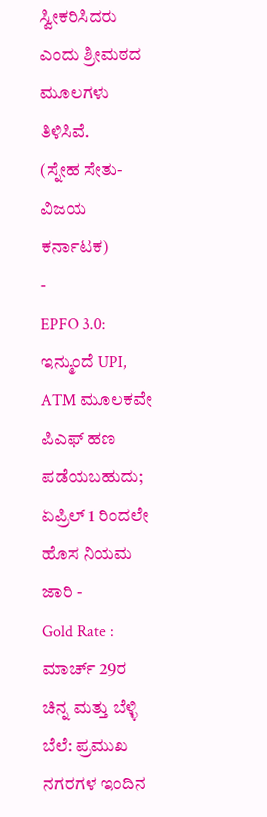ಸ್ವೀಕರಿಸಿದರು ಎಂದು ಶ್ರೀಮಠದ ಮೂಲಗಳು ತಿಳಿಸಿವೆ.
(ಸ್ನೇಹ ಸೇತು- ವಿಜಯ ಕರ್ನಾಟಕ)
-
EPFO 3.0: ಇನ್ಮುಂದೆ UPI, ATM ಮೂಲಕವೇ ಪಿಎಫ್ ಹಣ ಪಡೆಯಬಹುದು; ಏಪ್ರಿಲ್ 1 ರಿಂದಲೇ ಹೊಸ ನಿಯಮ ಜಾರಿ -
Gold Rate : ಮಾರ್ಚ್ 29ರ ಚಿನ್ನ ಮತ್ತು ಬೆಳ್ಳಿ ಬೆಲೆ: ಪ್ರಮುಖ ನಗರಗಳ ಇಂದಿನ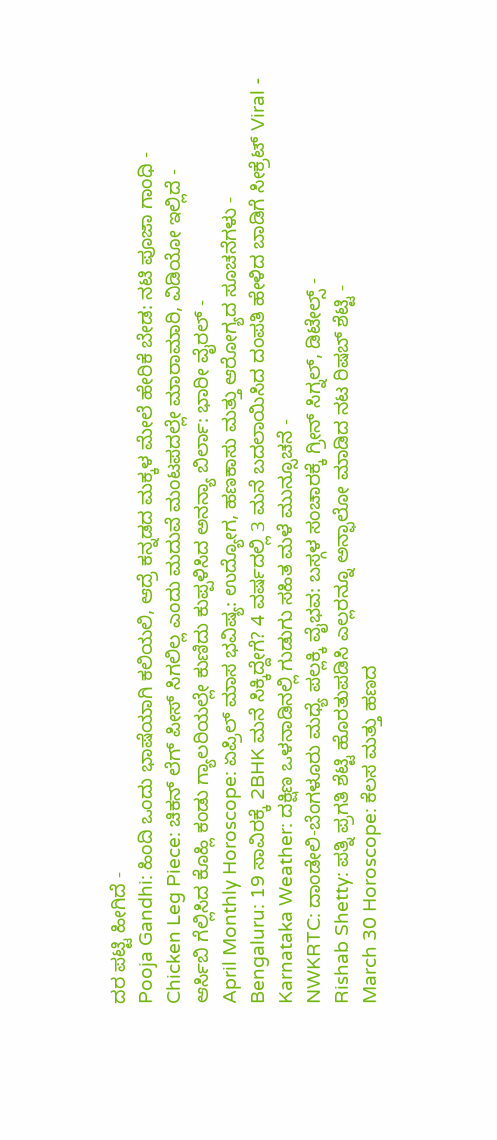ದರ ಪಟ್ಟಿ ಹೀಗಿದೆ -
Pooja Gandhi: ಹಿಂದಿ ಒಂದು ಭಾಷೆಯಾಗಿ ಕಲಿಯಲಿ, ಆದ್ರೆ ಕನ್ನಡದ ಮಕ್ಕಳ ಮೇಲೆ ಹೇರಿಕೆ ಬೇಡ: ನಟಿ ಪೂಜಾ ಗಾಂಧಿ -
Chicken Leg Piece: ಚಿಕನ್ ಲೆಗ್ ಪೀಸ್ ಸಿಗಲಿಲ್ಲ ಎಂದು ಮದುವೆ ಮಂಟಪದಲ್ಲೇ ಮಾರಾಮಾರಿ, ವಿಡಿಯೋ ಇಲ್ಲಿದೆ -
ಆರ್ಸಿಬಿ ಗೆಲ್ಲಿಸಿದ ಕೊಹ್ಲಿ ಕಂಡು ಗ್ಯಾಲರಿಯಲ್ಲೇ ಕುಣಿದು ಕುಪ್ಪಳಿಸಿದ ಅನನ್ಯಾ ಬಿರ್ಲಾ: ಭಾರೀ ವೈರಲ್ -
April Monthly Horoscope: ಏಪ್ರಿಲ್ ಮಾಸ ಭವಿಷ್ಯ: ಉದ್ಯೋಗ, ಹಣಕಾಸು ಮತ್ತು ಆರೋಗ್ಯದ ಸೂಚನೆಗಳು -
Bengaluru: 19 ಸಾವಿರಕ್ಕೆ 2BHK ಮನೆ ಸಿಕ್ಕಿದ್ದೇಗೆ? 4 ವರ್ಷದಲ್ಲಿ 3 ಮನೆ ಬದಲಾಯಿಸಿದ ದಂಪತಿ ಹೇಳಿದ ಬಾಡಿಗೆ ಸೀಕ್ರೆಟ್ Viral -
Karnataka Weather: ದಕ್ಷಿಣ ಒಳನಾಡಿನಲ್ಲಿ ಗುಡುಗು ಸಹಿತ ಮಳೆ ಮುನ್ಸೂಚನೆ -
NWKRTC: ದಾಂಡೇಲಿ-ಬೆಂಗಳೂರು ಮಧ್ಯೆ ಪಲ್ಲಕ್ಕಿ ವೈಭವ: ಬಸ್ಗಳ ಸಂಚಾರಕ್ಕೆ ಗ್ರೀನ್ ಸಿಗ್ನಲ್, ಡಿಟೇಲ್ಸ್ -
Rishab Shetty: ಪತ್ನಿ ಪ್ರಗತಿ ಶೆಟ್ಟಿ ಹೊರತುಪಡಿಸಿ ಎಲ್ಲರನ್ನೂ ಅನ್ಫಾಲೋ ಮಾಡಿದ ನಟ ರಿಷಬ್ ಶೆಟ್ಟಿ -
March 30 Horoscope: ಕೆಲಸ ಮತ್ತು ಹಣದ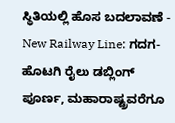ಸ್ಥಿತಿಯಲ್ಲಿ ಹೊಸ ಬದಲಾವಣೆ -
New Railway Line: ಗದಗ-ಹೊಟಗಿ ರೈಲು ಡಬ್ಲಿಂಗ್ ಪೂರ್ಣ, ಮಹಾರಾಷ್ಟ್ರವರೆಗೂ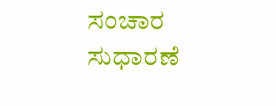ಸಂಚಾರ ಸುಧಾರಣೆ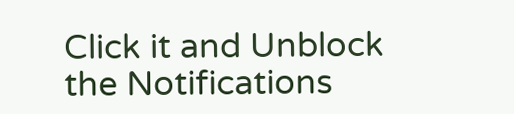Click it and Unblock the Notifications